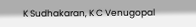K Sudhakaran, K C Venugopal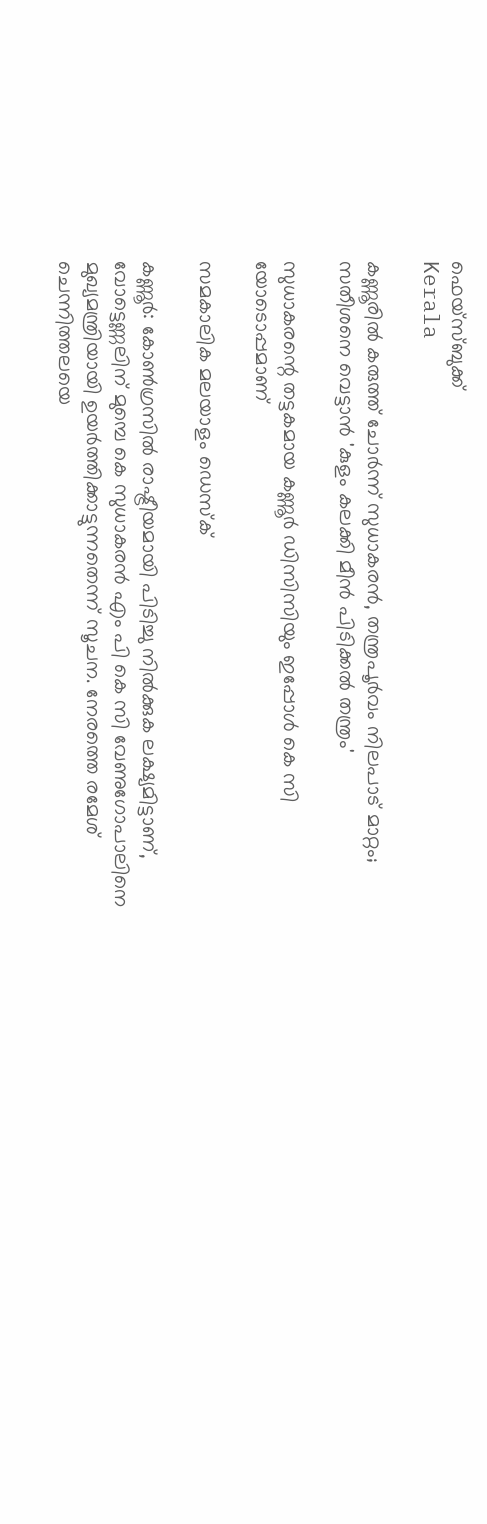ഫെയ്സ്ബുക്ക്
Kerala

കണ്ണൂരില്‍ കരുത്ത് ചോര്‍ന്ന് സുധാകരന്‍, തന്ത്രപൂര്‍വം നിലപാട് മാറ്റം; സതീശനെ വെട്ടാന്‍ 'കുളം കലക്കി മീന്‍ പിടിക്കല്‍ തന്ത്രം'

സുധാകരന്റെ തട്ടകമായ കണ്ണൂര്‍ ഡിസിസിയും ഇപ്പോള്‍ കെ സി യോടൊപ്പമാണ്

സമകാലിക മലയാളം ഡെസ്ക്

കണ്ണൂര്‍: കോണ്‍ഗ്രസില്‍ രാഷ്ട്രീയമായി പിടിച്ചു നില്‍ക്കുക ലക്ഷ്യമിട്ടാണ്, വോട്ടെണ്ണലിന് മുമ്പെ കെ സുധാകരന്‍ എം പി കെ സി വേണുഗോപാലിനെ മുഖ്യമന്ത്രിയായി ഉയര്‍ത്തിക്കാട്ടുന്നതെന്ന് സൂചന. നേരത്തെ രമേശ് ചെന്നിത്തലയെ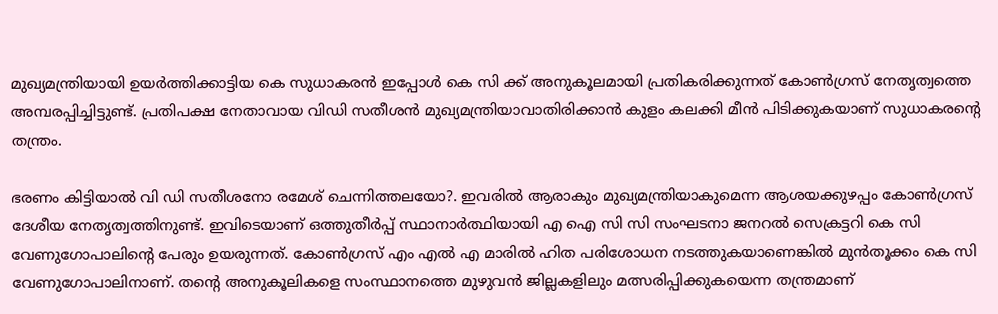മുഖ്യമന്ത്രിയായി ഉയര്‍ത്തിക്കാട്ടിയ കെ സുധാകരന്‍ ഇപ്പോള്‍ കെ സി ക്ക് അനുകൂലമായി പ്രതികരിക്കുന്നത് കോണ്‍ഗ്രസ് നേതൃത്വത്തെ അമ്പരപ്പിച്ചിട്ടുണ്ട്. പ്രതിപക്ഷ നേതാവായ വിഡി സതീശന്‍ മുഖ്യമന്ത്രിയാവാതിരിക്കാന്‍ കുളം കലക്കി മീന്‍ പിടിക്കുകയാണ് സുധാകരന്റെ തന്ത്രം.

ഭരണം കിട്ടിയാല്‍ വി ഡി സതീശനോ രമേശ് ചെന്നിത്തലയോ?. ഇവരില്‍ ആരാകും മുഖ്യമന്ത്രിയാകുമെന്ന ആശയക്കുഴപ്പം കോണ്‍ഗ്രസ് ദേശീയ നേതൃത്വത്തിനുണ്ട്. ഇവിടെയാണ് ഒത്തുതീര്‍പ്പ് സ്ഥാനാര്‍ത്ഥിയായി എ ഐ സി സി സംഘടനാ ജനറല്‍ സെക്രട്ടറി കെ സി വേണുഗോപാലിന്റെ പേരും ഉയരുന്നത്. കോണ്‍ഗ്രസ് എം എല്‍ എ മാരില്‍ ഹിത പരിശോധന നടത്തുകയാണെങ്കില്‍ മുന്‍തൂക്കം കെ സി വേണുഗോപാലിനാണ്. തന്റെ അനുകൂലികളെ സംസ്ഥാനത്തെ മുഴുവന്‍ ജില്ലകളിലും മത്സരിപ്പിക്കുകയെന്ന തന്ത്രമാണ്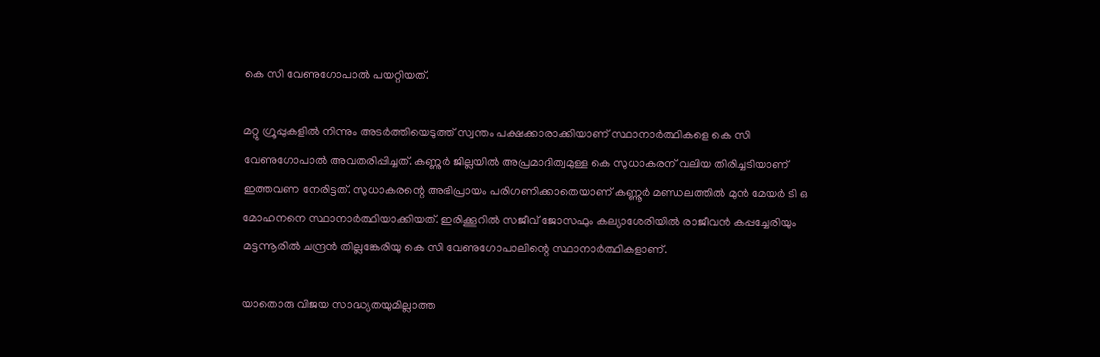കെ സി വേണുഗോപാല്‍ പയറ്റിയത്.

മറ്റു ഗ്രൂപ്പുകളില്‍ നിന്നും അടര്‍ത്തിയെടുത്ത് സ്വന്തം പക്ഷക്കാരാക്കിയാണ് സ്ഥാനാര്‍ത്ഥികളെ കെ സി വേണുഗോപാല്‍ അവതരിപ്പിച്ചത്. കണ്ണുര്‍ ജില്ലയില്‍ അപ്രമാദിത്വമുള്ള കെ സുധാകരന് വലിയ തിരിച്ചടിയാണ് ഇത്തവണ നേരിട്ടത്. സുധാകരന്റെ അഭിപ്രായം പരിഗണിക്കാതെയാണ് കണ്ണൂര്‍ മണ്ഡലത്തില്‍ മുന്‍ മേയര്‍ ടി ഒ മോഹനനെ സ്ഥാനാര്‍ത്ഥിയാക്കിയത്. ഇരിക്കൂറില്‍ സജീവ് ജോസഫും കല്യാശേരിയില്‍ രാജീവന്‍ കപ്പച്ചേരിയും മട്ടന്നൂരില്‍ ചന്ദ്രന്‍ തില്ലങ്കേരിയു കെ സി വേണുഗോപാലിന്റെ സ്ഥാനാര്‍ത്ഥികളാണ്.

യാതൊരു വിജയ സാദ്ധ്യതയുമില്ലാത്ത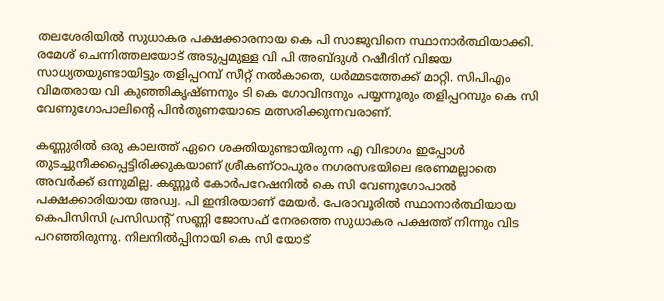തലശേരിയില്‍ സുധാകര പക്ഷക്കാരനായ കെ പി സാജുവിനെ സ്ഥാനാര്‍ത്ഥിയാക്കി. രമേശ് ചെന്നിത്തലയോട് അടുപ്പമുള്ള വി പി അബ്ദുള്‍ റഷീദിന് വിജയ സാധ്യതയുണ്ടായിട്ടും തളിപ്പറമ്പ് സീറ്റ് നല്‍കാതെ, ധര്‍മ്മടത്തേക്ക് മാറ്റി. സിപിഎം വിമതരായ വി കുഞ്ഞികൃഷ്ണനും ടി കെ ഗോവിന്ദനും പയ്യന്നൂരും തളിപ്പറമ്പും കെ സി വേണുഗോപാലിന്റെ പിന്‍തുണയോടെ മത്സരിക്കുന്നവരാണ്.

കണ്ണുരില്‍ ഒരു കാലത്ത് ഏറെ ശക്തിയുണ്ടായിരുന്ന എ വിഭാഗം ഇപ്പോള്‍ തുടച്ചുനീക്കപ്പെട്ടിരിക്കുകയാണ് ശ്രീകണ്ഠാപുരം നഗരസഭയിലെ ഭരണമല്ലാതെ അവര്‍ക്ക് ഒന്നുമില്ല. കണ്ണൂര്‍ കോര്‍പറേഷനില്‍ കെ സി വേണുഗോപാല്‍ പക്ഷക്കാരിയായ അഡ്വ. പി ഇന്ദിരയാണ് മേയര്‍. പേരാവൂരില്‍ സ്ഥാനാര്‍ത്ഥിയായ കെപിസിസി പ്രസിഡന്റ് സണ്ണി ജോസഫ് നേരത്തെ സുധാകര പക്ഷത്ത് നിന്നും വിട പറഞ്ഞിരുന്നു. നിലനില്‍പ്പിനായി കെ സി യോട്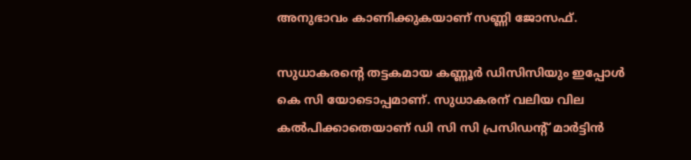അനുഭാവം കാണിക്കുകയാണ് സണ്ണി ജോസഫ്.

സുധാകരന്റെ തട്ടകമായ കണ്ണൂര്‍ ഡിസിസിയും ഇപ്പോള്‍ കെ സി യോടൊപ്പമാണ്. സുധാകരന് വലിയ വില കല്‍പിക്കാതെയാണ് ഡി സി സി പ്രസിഡന്റ് മാര്‍ട്ടിന്‍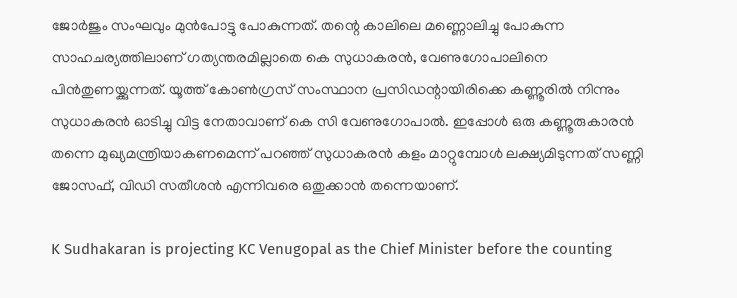ജോര്‍ജും സംഘവും മുന്‍പോട്ടു പോകുന്നത്. തന്റെ കാലിലെ മണ്ണൊലിച്ചു പോകുന്ന സാഹചര്യത്തിലാണ് ഗത്യന്തരമില്ലാതെ കെ സുധാകരന്‍, വേണുഗോപാലിനെ പിന്‍തുണയ്ക്കുന്നത്. യൂത്ത് കോണ്‍ഗ്രസ് സംസ്ഥാന പ്രസിഡന്റായിരിക്കെ കണ്ണൂരില്‍ നിന്നും സുധാകരന്‍ ഓടിച്ചു വിട്ട നേതാവാണ് കെ സി വേണുഗോപാല്‍. ഇപ്പോള്‍ ഒരു കണ്ണൂരുകാരന്‍ തന്നെ മുഖ്യമന്ത്രിയാകണമെന്ന് പറഞ്ഞ് സുധാകരന്‍ കളം മാറ്റുമ്പോള്‍ ലക്ഷ്യമിടുന്നത് സണ്ണി ജോസഫ്, വിഡി സതീശന്‍ എന്നിവരെ ഒതുക്കാന്‍ തന്നെയാണ്.

K Sudhakaran is projecting KC Venugopal as the Chief Minister before the counting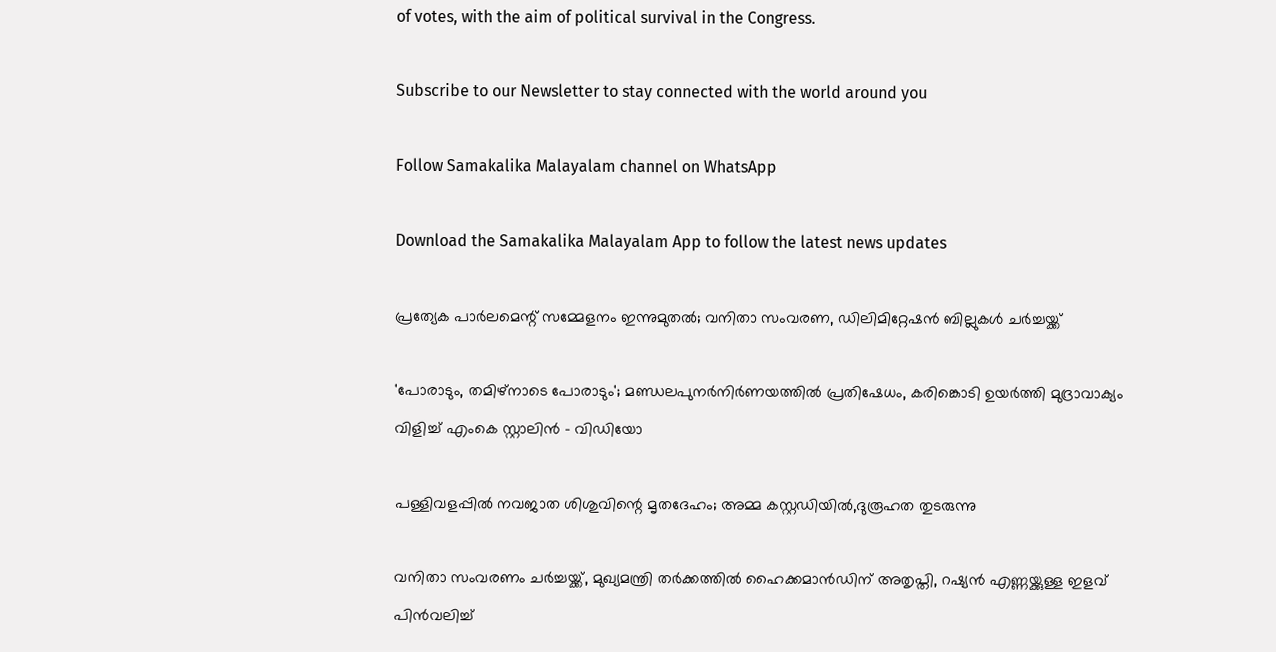of votes, with the aim of political survival in the Congress.

Subscribe to our Newsletter to stay connected with the world around you

Follow Samakalika Malayalam channel on WhatsApp

Download the Samakalika Malayalam App to follow the latest news updates

പ്രത്യേക പാർലമെന്റ് സമ്മേളനം ഇന്നുമുതൽ; വനിതാ സംവരണ, ഡിലിമിറ്റേഷന്‍ ബില്ലുകൾ ചർച്ചയ്ക്ക്

'പോരാടും, തമിഴ്‌നാടെ പോരാടും'; മണ്ഡലപുനര്‍നിര്‍ണയത്തിൽ പ്രതിഷേധം, കരിങ്കൊടി ഉയർത്തി മുദ്രാവാക്യം വിളിച്ച് എംകെ സ്റ്റാലിന്‍ - വിഡിയോ

പള്ളിവളപ്പില്‍ നവജാത ശിശുവിന്റെ മൃതദേഹം; അമ്മ കസ്റ്റഡിയിൽ,ദുരൂഹത തുടരുന്നു

വനിതാ സംവരണം ചര്‍ച്ചയ്ക്ക്, മുഖ്യമന്ത്രി തർക്കത്തിൽ ഹൈക്കമാന്‍ഡിന് അതൃപ്തി, റഷ്യന്‍ എണ്ണയ്ക്കുള്ള ഇളവ് പിന്‍വലിച്ച്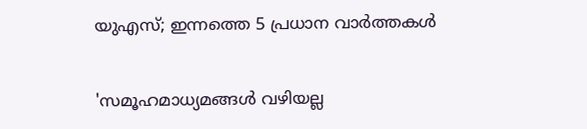യുഎസ്; ഇന്നത്തെ 5 പ്രധാന വാര്‍ത്തകള്‍

'സമൂഹമാധ്യമങ്ങള്‍ വഴിയല്ല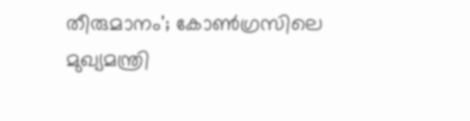തീരുമാനം'; കോണ്‍ഗ്രസിലെ മുഖ്യമന്ത്രി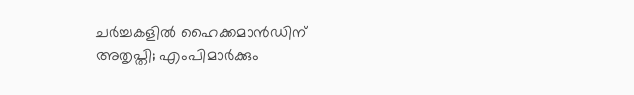ചര്‍ച്ചകളില്‍ ഹൈക്കമാന്‍ഡിന് അതൃപ്തി; എംപിമാര്‍ക്കും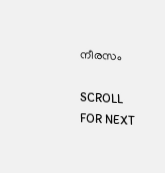നീരസം

SCROLL FOR NEXT